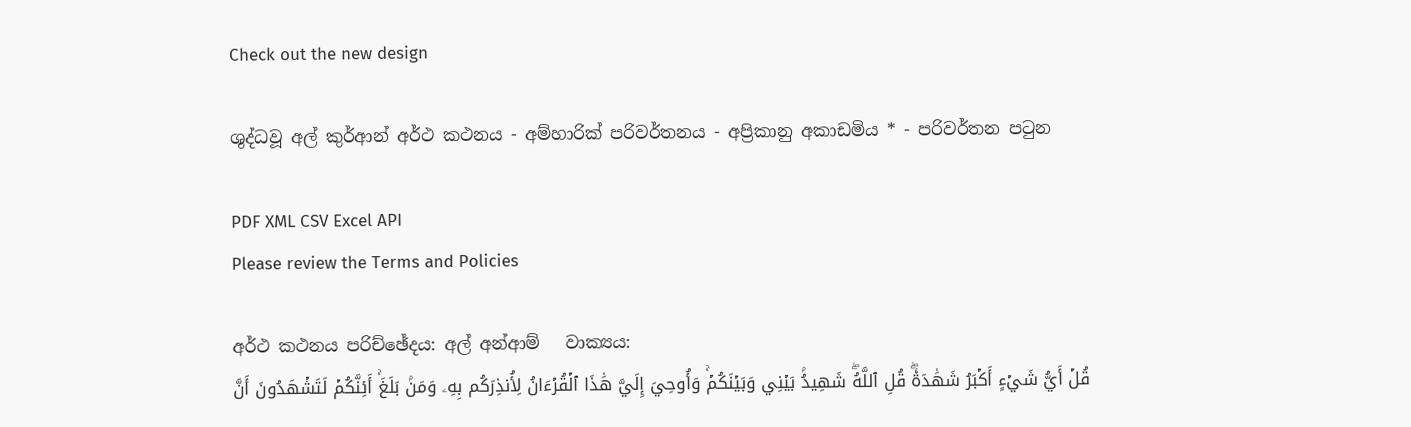Check out the new design

ශුද්ධවූ අල් කුර්ආන් අර්ථ කථනය - අම්හාරික් පරිවර්තනය - අප්‍රිකානු අකාඩමිය * - පරිවර්තන පටුන

PDF XML CSV Excel API
Please review the Terms and Policies

අර්ථ කථනය පරිච්ඡේදය: අල් අන්ආම්   වාක්‍යය:
قُلۡ أَيُّ شَيۡءٍ أَكۡبَرُ شَهَٰدَةٗۖ قُلِ ٱللَّهُۖ شَهِيدُۢ بَيۡنِي وَبَيۡنَكُمۡۚ وَأُوحِيَ إِلَيَّ هَٰذَا ٱلۡقُرۡءَانُ لِأُنذِرَكُم بِهِۦ وَمَنۢ بَلَغَۚ أَئِنَّكُمۡ لَتَشۡهَدُونَ أَنَّ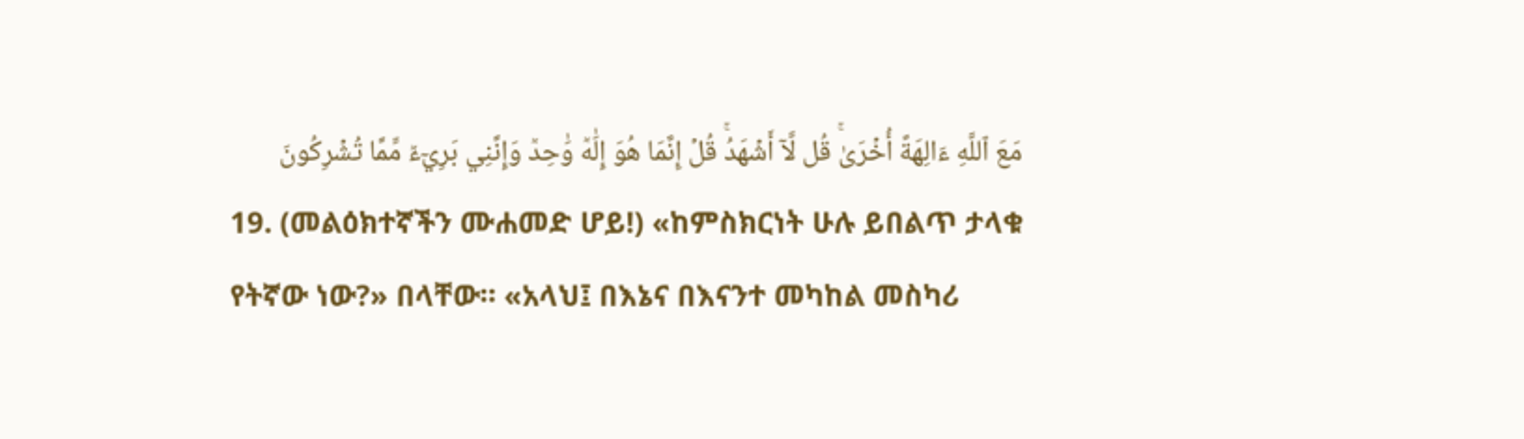مَعَ ٱللَّهِ ءَالِهَةً أُخۡرَىٰۚ قُل لَّآ أَشۡهَدُۚ قُلۡ إِنَّمَا هُوَ إِلَٰهٞ وَٰحِدٞ وَإِنَّنِي بَرِيٓءٞ مِّمَّا تُشۡرِكُونَ
19. (መልዕክተኛችን ሙሐመድ ሆይ!) «ከምስክርነት ሁሉ ይበልጥ ታላቁ የትኛው ነው?» በላቸው። «አላህ፤ በእኔና በእናንተ መካከል መስካሪ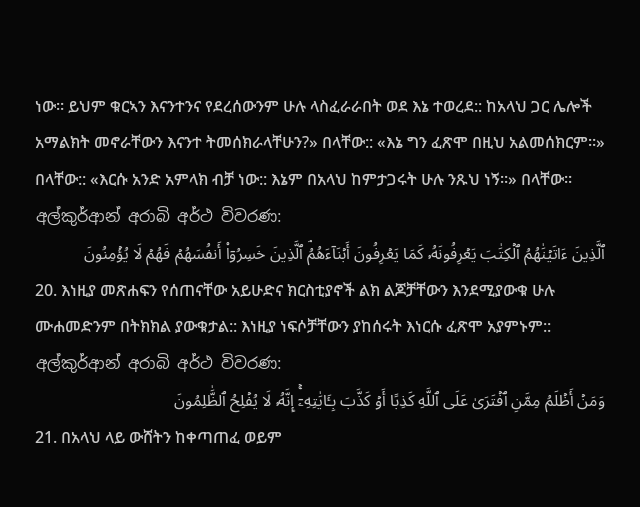ነው። ይህም ቁርኣን እናንተንና የደረሰውንም ሁሉ ላስፈራራበት ወደ እኔ ተወረደ:: ከአላህ ጋር ሌሎች አማልክት መኖራቸውን እናንተ ትመሰክራላቸሁን?» በላቸው:: «እኔ ግን ፈጽሞ በዚህ አልመሰክርም።» በላቸው:: «እርሱ አንድ አምላክ ብቻ ነው:: እኔም በአላህ ከምታጋሩት ሁሉ ንጹህ ነኝ።» በላቸው።
අල්කුර්ආන් අරාබි අර්ථ විවරණ:
ٱلَّذِينَ ءَاتَيۡنَٰهُمُ ٱلۡكِتَٰبَ يَعۡرِفُونَهُۥ كَمَا يَعۡرِفُونَ أَبۡنَآءَهُمُۘ ٱلَّذِينَ خَسِرُوٓاْ أَنفُسَهُمۡ فَهُمۡ لَا يُؤۡمِنُونَ
20. እነዚያ መጽሐፍን የሰጠናቸው አይሁድና ክርስቲያኖች ልክ ልጆቻቸውን እንደሚያውቁ ሁሉ ሙሐመድንም በትክክል ያውቁታል:: እነዚያ ነፍሶቻቸውን ያከሰሩት እነርሱ ፈጽሞ አያምኑም::
අල්කුර්ආන් අරාබි අර්ථ විවරණ:
وَمَنۡ أَظۡلَمُ مِمَّنِ ٱفۡتَرَىٰ عَلَى ٱللَّهِ كَذِبًا أَوۡ كَذَّبَ بِـَٔايَٰتِهِۦٓۚ إِنَّهُۥ لَا يُفۡلِحُ ٱلظَّٰلِمُونَ
21. በአላህ ላይ ውሸትን ከቀጣጠፈ ወይም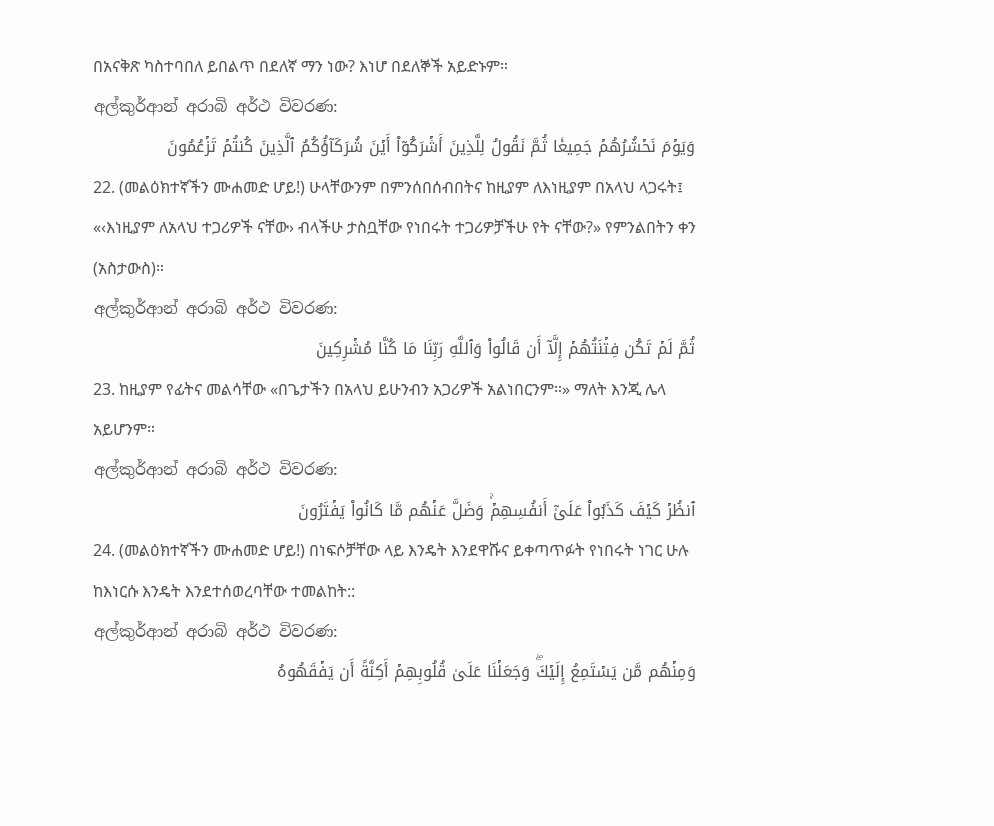በአናቅጽ ካስተባበለ ይበልጥ በደለኛ ማን ነው? እነሆ በደለኞች አይድኑም።
අල්කුර්ආන් අරාබි අර්ථ විවරණ:
وَيَوۡمَ نَحۡشُرُهُمۡ جَمِيعٗا ثُمَّ نَقُولُ لِلَّذِينَ أَشۡرَكُوٓاْ أَيۡنَ شُرَكَآؤُكُمُ ٱلَّذِينَ كُنتُمۡ تَزۡعُمُونَ
22. (መልዕክተኛችን ሙሐመድ ሆይ!) ሁላቸውንም በምንሰበሰብበትና ከዚያም ለእነዚያም በአላህ ላጋሩት፤ «‹እነዚያም ለአላህ ተጋሪዎች ናቸው› ብላችሁ ታስቧቸው የነበሩት ተጋሪዎቻችሁ የት ናቸው?» የምንልበትን ቀን (አስታውስ)።
අල්කුර්ආන් අරාබි අර්ථ විවරණ:
ثُمَّ لَمۡ تَكُن فِتۡنَتُهُمۡ إِلَّآ أَن قَالُواْ وَٱللَّهِ رَبِّنَا مَا كُنَّا مُشۡرِكِينَ
23. ከዚያም የፊትና መልሳቸው «በጌታችን በአላህ ይሁንብን አጋሪዎች አልነበርንም።» ማለት እንጂ ሌላ አይሆንም።
අල්කුර්ආන් අරාබි අර්ථ විවරණ:
ٱنظُرۡ كَيۡفَ كَذَبُواْ عَلَىٰٓ أَنفُسِهِمۡۚ وَضَلَّ عَنۡهُم مَّا كَانُواْ يَفۡتَرُونَ
24. (መልዕክተኛችን ሙሐመድ ሆይ!) በነፍሶቻቸው ላይ እንዴት እንደዋሹና ይቀጣጥፉት የነበሩት ነገር ሁሉ ከእነርሱ እንዴት እንደተሰወረባቸው ተመልከት::
අල්කුර්ආන් අරාබි අර්ථ විවරණ:
وَمِنۡهُم مَّن يَسۡتَمِعُ إِلَيۡكَۖ وَجَعَلۡنَا عَلَىٰ قُلُوبِهِمۡ أَكِنَّةً أَن يَفۡقَهُوهُ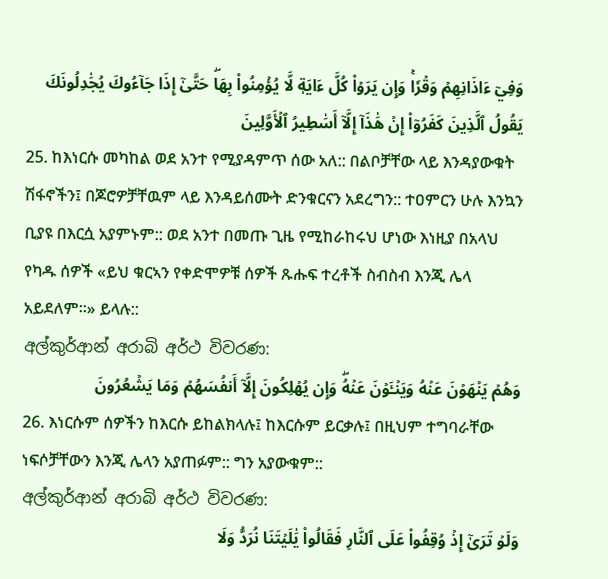وَفِيٓ ءَاذَانِهِمۡ وَقۡرٗاۚ وَإِن يَرَوۡاْ كُلَّ ءَايَةٖ لَّا يُؤۡمِنُواْ بِهَاۖ حَتَّىٰٓ إِذَا جَآءُوكَ يُجَٰدِلُونَكَ يَقُولُ ٱلَّذِينَ كَفَرُوٓاْ إِنۡ هَٰذَآ إِلَّآ أَسَٰطِيرُ ٱلۡأَوَّلِينَ
25. ከእነርሱ መካከል ወደ አንተ የሚያዳምጥ ሰው አለ:: በልቦቻቸው ላይ እንዳያውቁት ሽፋኖችን፤ በጆሮዎቻቸዉም ላይ እንዳይሰሙት ድንቁርናን አደረግን:: ተዐምርን ሁሉ እንኳን ቢያዩ በእርሷ አያምኑም:: ወደ አንተ በመጡ ጊዜ የሚከራከሩህ ሆነው እነዚያ በአላህ የካዱ ሰዎች «ይህ ቁርኣን የቀድሞዎቹ ሰዎች ጹሑፍ ተረቶች ስብስብ እንጂ ሌላ አይደለም።» ይላሉ::
අල්කුර්ආන් අරාබි අර්ථ විවරණ:
وَهُمۡ يَنۡهَوۡنَ عَنۡهُ وَيَنۡـَٔوۡنَ عَنۡهُۖ وَإِن يُهۡلِكُونَ إِلَّآ أَنفُسَهُمۡ وَمَا يَشۡعُرُونَ
26. እነርሱም ሰዎችን ከእርሱ ይከልክላሉ፤ ከእርሱም ይርቃሉ፤ በዚህም ተግባራቸው ነፍሶቻቸውን እንጂ ሌላን አያጠፉም:: ግን አያውቁም::
අල්කුර්ආන් අරාබි අර්ථ විවරණ:
وَلَوۡ تَرَىٰٓ إِذۡ وُقِفُواْ عَلَى ٱلنَّارِ فَقَالُواْ يَٰلَيۡتَنَا نُرَدُّ وَلَا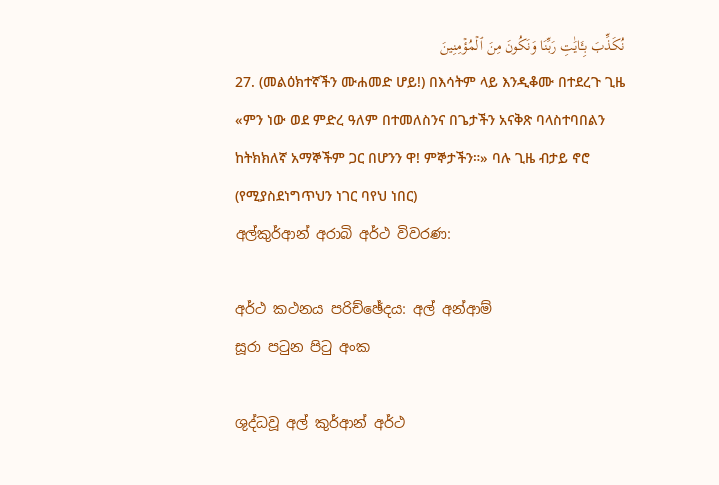نُكَذِّبَ بِـَٔايَٰتِ رَبِّنَا وَنَكُونَ مِنَ ٱلۡمُؤۡمِنِينَ
27. (መልዕክተኛችን ሙሐመድ ሆይ!) በእሳትም ላይ እንዲቆሙ በተደረጉ ጊዜ «ምን ነው ወደ ምድረ ዓለም በተመለስንና በጌታችን አናቅጽ ባላስተባበልን ከትክክለኛ አማኞችም ጋር በሆንን ዋ! ምኞታችን።» ባሉ ጊዜ ብታይ ኖሮ (የሚያስደነግጥህን ነገር ባየህ ነበር)
අල්කුර්ආන් අරාබි අර්ථ විවරණ:

අර්ථ කථනය පරිච්ඡේදය: අල් අන්ආම්
සූරා පටුන පිටු අංක

ශුද්ධවූ අල් කුර්ආන් අර්ථ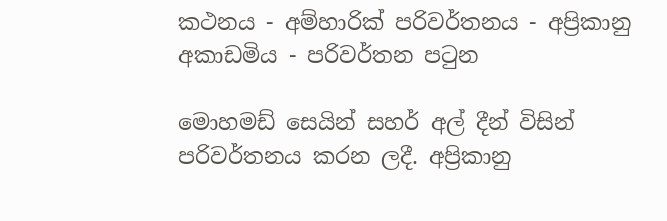කථනය - අම්හාරික් පරිවර්තනය - අප්‍රිකානු අකාඩමිය - පරිවර්තන පටුන

මොහමඩ් සෙයින් සහර් අල් දීන් විසින් පරිවර්තනය කරන ලදී. අප්‍රිකානු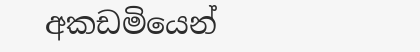අකඩමියෙන්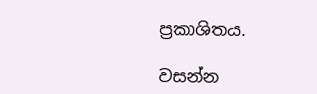ප්‍රකාශිතය.

වසන්න